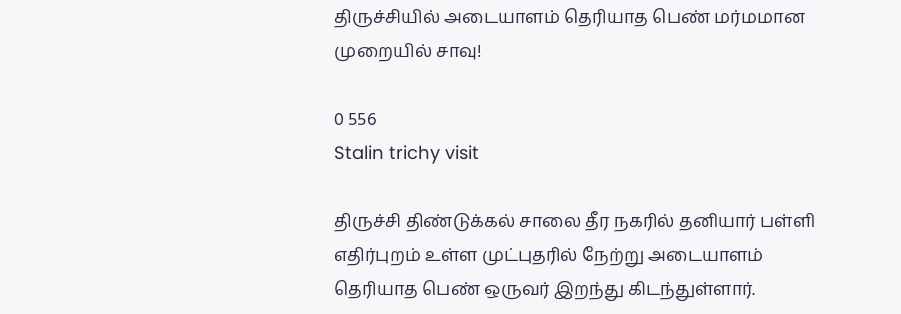திருச்சியில் அடையாளம் தெரியாத பெண் மர்மமான முறையில் சாவு!

0 556
Stalin trichy visit

திருச்சி திண்டுக்கல் சாலை தீர நகரில் தனியார் பள்ளி எதிர்புறம் உள்ள முட்புதரில் நேற்று அடையாளம் தெரியாத பெண் ஒருவர் இறந்து கிடந்துள்ளார்.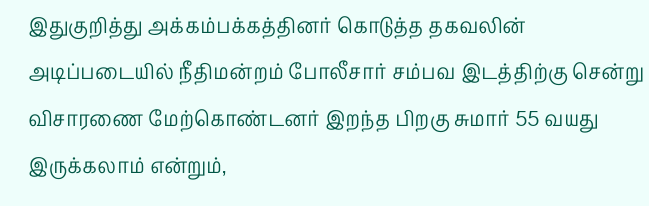இதுகுறித்து அக்கம்பக்கத்தினர் கொடுத்த தகவலின் அடிப்படையில் நீதிமன்றம் போலீசார் சம்பவ இடத்திற்கு சென்று விசாரணை மேற்கொண்டனர் இறந்த பிறகு சுமார் 55 வயது இருக்கலாம் என்றும்,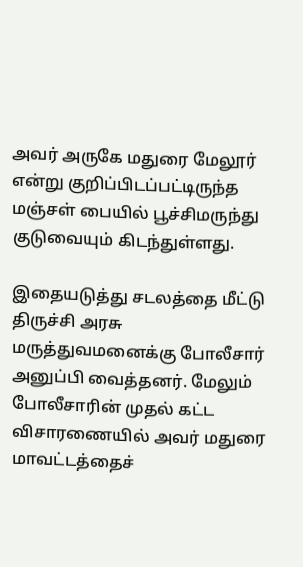அவர் அருகே மதுரை மேலூர் என்று குறிப்பிடப்பட்டிருந்த மஞ்சள் பையில் பூச்சிமருந்து குடுவையும் கிடந்துள்ளது‌.

இதையடுத்து சடலத்தை மீட்டு திருச்சி அரசு மருத்துவமனைக்கு போலீசார் அனுப்பி வைத்தனர். மேலும் போலீசாரின் முதல் கட்ட விசாரணையில் அவர் மதுரை மாவட்டத்தைச்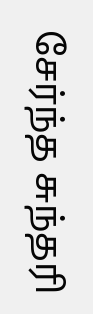சேர்ந்த சுந்தரி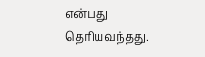என்பது தெரியவந்தது.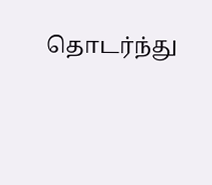தொடர்ந்து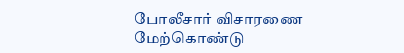போலீசார் விசாரணை மேற்கொண்டு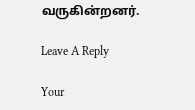வருகின்றனர்.

Leave A Reply

Your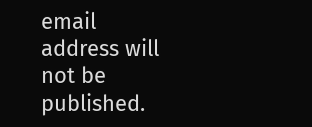email address will not be published.